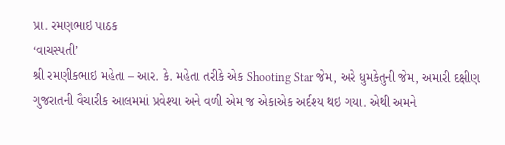પ્રા. રમણભાઇ પાઠક
‘વાચસ્પતી’
શ્રી રમણીકભાઇ મહેતા – આર. કે. મહેતા તરીકે એક Shooting Star જેમ, અરે ધુમકેતુની જેમ, અમારી દક્ષીણ ગુજરાતની વૈચારીક આલમમાં પ્રવેશ્યા અને વળી એમ જ એકાએક અર્દશ્ય થઇ ગયા. એથી અમને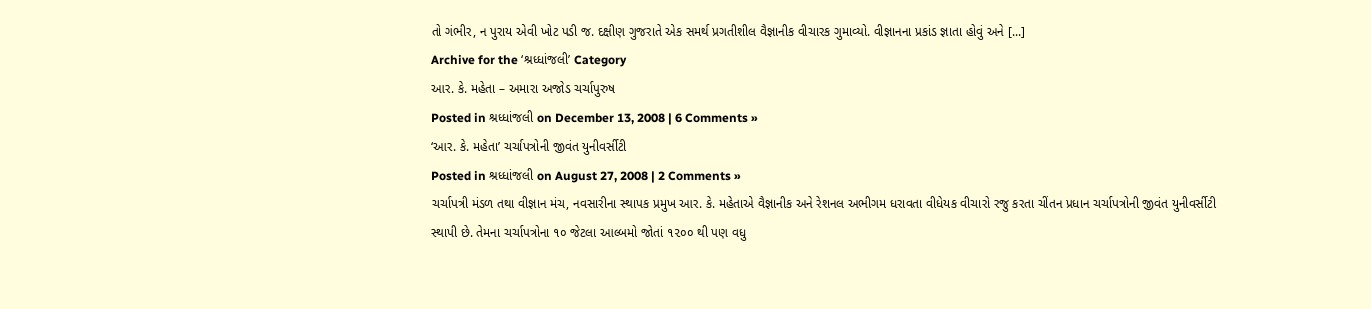તો ગંભીર, ન પુરાય એવી ખોટ પડી જ. દક્ષીણ ગુજરાતે એક સમર્થ પ્રગતીશીલ વૈજ્ઞાનીક વીચારક ગુમાવ્યો. વીજ્ઞાનના પ્રકાંડ જ્ઞાતા હોવું અને [...]
Archive for the ‘શ્રધ્ધાંજલી’ Category
આર. કે. મહેતા – અમારા અજોડ ચર્ચાપુરુષ
Posted in શ્રધ્ધાંજલી on December 13, 2008 | 6 Comments »
‘આર. કે. મહેતા’ ચર્ચાપત્રોની જીવંત યુનીવર્સીટી
Posted in શ્રધ્ધાંજલી on August 27, 2008 | 2 Comments »
ચર્ચાપત્રી મંડળ તથા વીજ્ઞાન મંચ, નવસારીના સ્થાપક પ્રમુખ આર. કે. મહેતાએ વૈજ્ઞાનીક અને રેશનલ અભીગમ ધરાવતા વીધેયક વીચારો રજુ કરતા ચીંતન પ્રધાન ચર્ચાપત્રોની જીવંત યુનીવર્સીટી સ્થાપી છે. તેમના ચર્ચાપત્રોના ૧૦ જેટલા આલ્બમો જોતાં ૧૨૦૦ થી પણ વધુ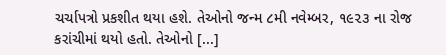ચર્ચાપત્રો પ્રકશીત થયા હશે. તેઓનો જન્મ ૮મી નવેમ્બર, ૧૯૨૩ ના રોજ કરાંચીમાં થયો હતો. તેઓનો [...]